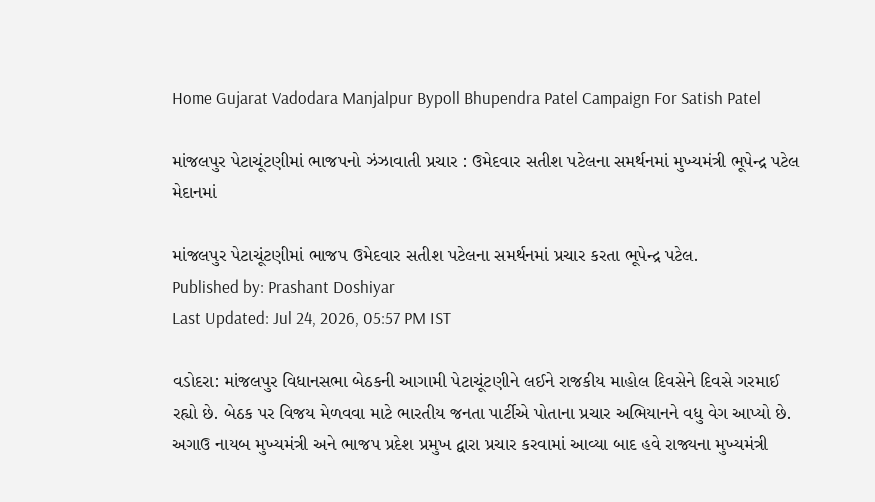Home Gujarat Vadodara Manjalpur Bypoll Bhupendra Patel Campaign For Satish Patel

માંજલપુર પેટાચૂંટણીમાં ભાજપનો ઝંઝાવાતી પ્રચાર : ઉમેદવાર સતીશ પટેલના સમર્થનમાં મુખ્યમંત્રી ભૂપેન્દ્ર પટેલ મેદાનમાં

માંજલપુર પેટાચૂંટણીમાં ભાજપ ઉમેદવાર સતીશ પટેલના સમર્થનમાં પ્રચાર કરતા ભૂપેન્દ્ર પટેલ.
Published by: Prashant Doshiyar
Last Updated: Jul 24, 2026, 05:57 PM IST

વડોદરા: માંજલપુર વિધાનસભા બેઠકની આગામી પેટાચૂંટણીને લઈને રાજકીય માહોલ દિવસેને દિવસે ગરમાઈ રહ્યો છે. બેઠક પર વિજય મેળવવા માટે ભારતીય જનતા પાર્ટીએ પોતાના પ્રચાર અભિયાનને વધુ વેગ આપ્યો છે. અગાઉ નાયબ મુખ્યમંત્રી અને ભાજપ પ્રદેશ પ્રમુખ દ્વારા પ્રચાર કરવામાં આવ્યા બાદ હવે રાજ્યના મુખ્યમંત્રી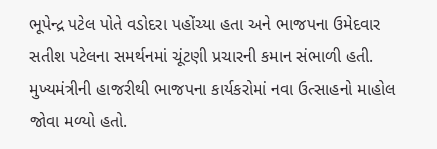ભૂપેન્દ્ર પટેલ પોતે વડોદરા પહોંચ્યા હતા અને ભાજપના ઉમેદવાર સતીશ પટેલના સમર્થનમાં ચૂંટણી પ્રચારની કમાન સંભાળી હતી. મુખ્યમંત્રીની હાજરીથી ભાજપના કાર્યકરોમાં નવા ઉત્સાહનો માહોલ જોવા મળ્યો હતો.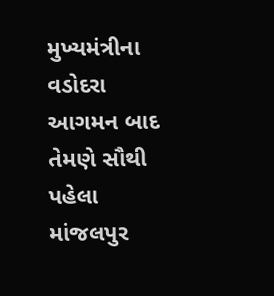મુખ્યમંત્રીના વડોદરા આગમન બાદ તેમણે સૌથી પહેલા માંજલપુર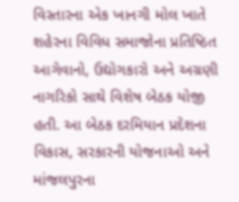વિસ્તારના એક ખાનગી મોલ ખાતે શહેરના વિવિધ સમાજોના પ્રતિષ્ઠિત આગેવાનો, ઉદ્યોગકારો અને અગ્રણી નાગરિકો સાથે વિશેષ બેઠક યોજી હતી. આ બેઠક દરમિયાન પ્રદેશના વિકાસ, સરકારની યોજનાઓ અને માંજલપુરના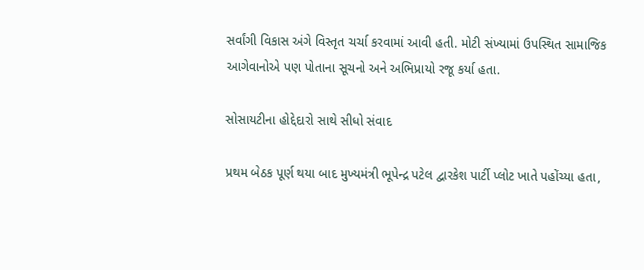સર્વાંગી વિકાસ અંગે વિસ્તૃત ચર્ચા કરવામાં આવી હતી. મોટી સંખ્યામાં ઉપસ્થિત સામાજિક આગેવાનોએ પણ પોતાના સૂચનો અને અભિપ્રાયો રજૂ કર્યા હતા.

સોસાયટીના હોદ્દેદારો સાથે સીધો સંવાદ

પ્રથમ બેઠક પૂર્ણ થયા બાદ મુખ્યમંત્રી ભૂપેન્દ્ર પટેલ દ્વારકેશ પાર્ટી પ્લોટ ખાતે પહોંચ્યા હતા,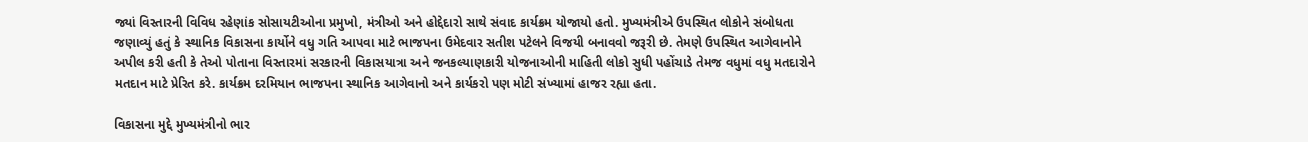જ્યાં વિસ્તારની વિવિધ રહેણાંક સોસાયટીઓના પ્રમુખો, મંત્રીઓ અને હોદ્દેદારો સાથે સંવાદ કાર્યક્રમ યોજાયો હતો. મુખ્યમંત્રીએ ઉપસ્થિત લોકોને સંબોધતા જણાવ્યું હતું કે સ્થાનિક વિકાસના કાર્યોને વધુ ગતિ આપવા માટે ભાજપના ઉમેદવાર સતીશ પટેલને વિજયી બનાવવો જરૂરી છે. તેમણે ઉપસ્થિત આગેવાનોને અપીલ કરી હતી કે તેઓ પોતાના વિસ્તારમાં સરકારની વિકાસયાત્રા અને જનકલ્યાણકારી યોજનાઓની માહિતી લોકો સુધી પહોંચાડે તેમજ વધુમાં વધુ મતદારોને મતદાન માટે પ્રેરિત કરે. કાર્યક્રમ દરમિયાન ભાજપના સ્થાનિક આગેવાનો અને કાર્યકરો પણ મોટી સંખ્યામાં હાજર રહ્યા હતા.

વિકાસના મુદ્દે મુખ્યમંત્રીનો ભાર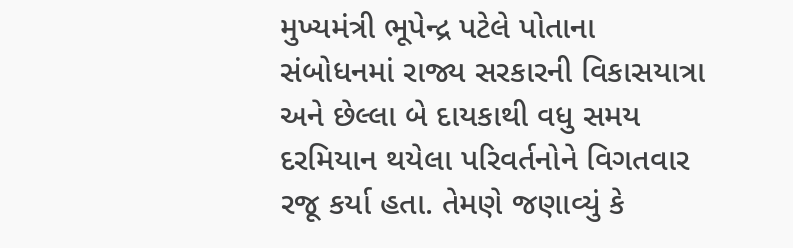મુખ્યમંત્રી ભૂપેન્દ્ર પટેલે પોતાના સંબોધનમાં રાજ્ય સરકારની વિકાસયાત્રા અને છેલ્લા બે દાયકાથી વધુ સમય દરમિયાન થયેલા પરિવર્તનોને વિગતવાર રજૂ કર્યા હતા. તેમણે જણાવ્યું કે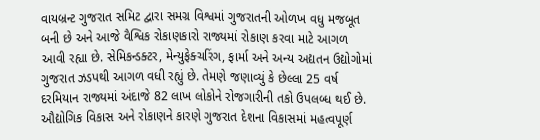વાયબ્રન્ટ ગુજરાત સમિટ દ્વારા સમગ્ર વિશ્વમાં ગુજરાતની ઓળખ વધુ મજબૂત બની છે અને આજે વૈશ્વિક રોકાણકારો રાજ્યમાં રોકાણ કરવા માટે આગળ આવી રહ્યા છે. સેમિકન્ડક્ટર, મેન્યુફેક્ચરિંગ, ફાર્મા અને અન્ય અદ્યતન ઉદ્યોગોમાં ગુજરાત ઝડપથી આગળ વધી રહ્યું છે. તેમણે જણાવ્યું કે છેલ્લા 25 વર્ષ દરમિયાન રાજ્યમાં અંદાજે 82 લાખ લોકોને રોજગારીની તકો ઉપલબ્ધ થઈ છે. ઔદ્યોગિક વિકાસ અને રોકાણને કારણે ગુજરાત દેશના વિકાસમાં મહત્વપૂર્ણ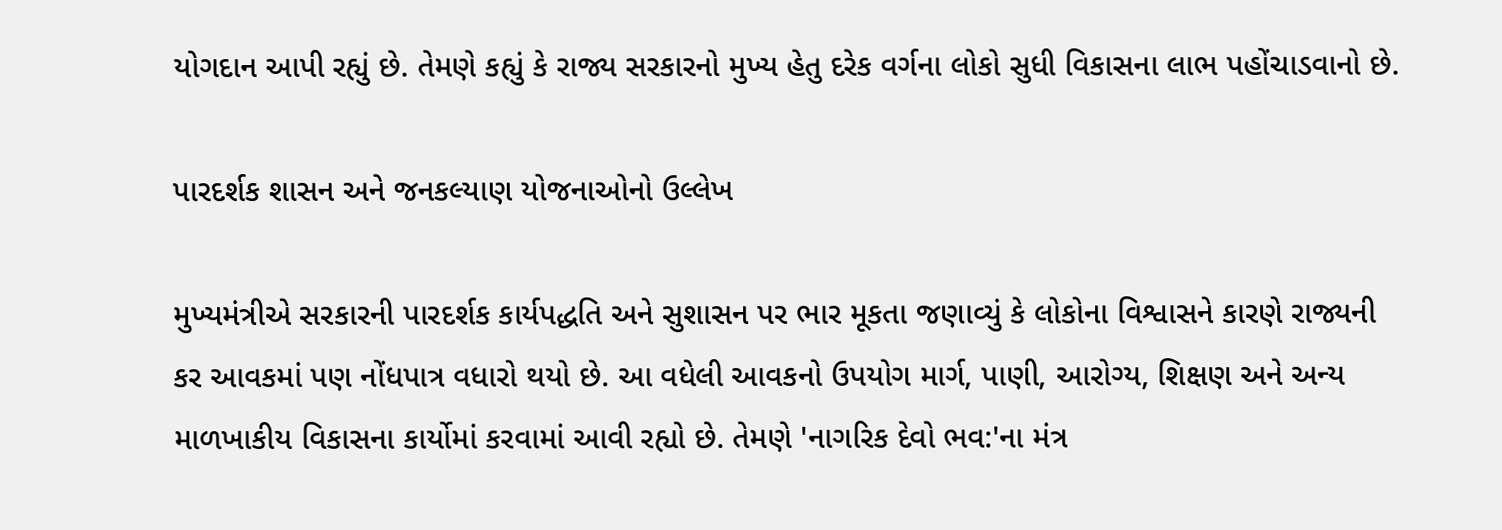યોગદાન આપી રહ્યું છે. તેમણે કહ્યું કે રાજ્ય સરકારનો મુખ્ય હેતુ દરેક વર્ગના લોકો સુધી વિકાસના લાભ પહોંચાડવાનો છે.

પારદર્શક શાસન અને જનકલ્યાણ યોજનાઓનો ઉલ્લેખ

મુખ્યમંત્રીએ સરકારની પારદર્શક કાર્યપદ્ધતિ અને સુશાસન પર ભાર મૂકતા જણાવ્યું કે લોકોના વિશ્વાસને કારણે રાજ્યની કર આવકમાં પણ નોંધપાત્ર વધારો થયો છે. આ વધેલી આવકનો ઉપયોગ માર્ગ, પાણી, આરોગ્ય, શિક્ષણ અને અન્ય માળખાકીય વિકાસના કાર્યોમાં કરવામાં આવી રહ્યો છે. તેમણે 'નાગરિક દેવો ભવ:'ના મંત્ર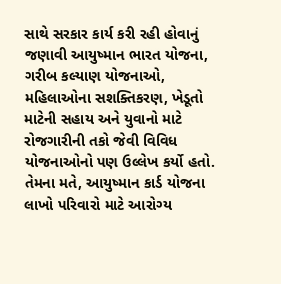સાથે સરકાર કાર્ય કરી રહી હોવાનું જણાવી આયુષ્માન ભારત યોજના, ગરીબ કલ્યાણ યોજનાઓ, મહિલાઓના સશક્તિકરણ, ખેડૂતો માટેની સહાય અને યુવાનો માટે રોજગારીની તકો જેવી વિવિધ યોજનાઓનો પણ ઉલ્લેખ કર્યો હતો. તેમના મતે, આયુષ્માન કાર્ડ યોજના લાખો પરિવારો માટે આરોગ્ય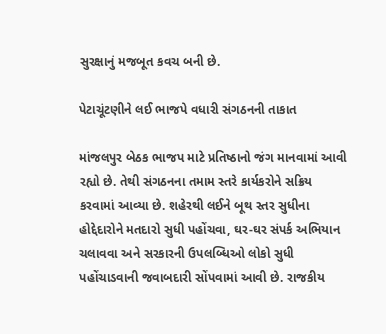સુરક્ષાનું મજબૂત કવચ બની છે.

પેટાચૂંટણીને લઈ ભાજપે વધારી સંગઠનની તાકાત

માંજલપુર બેઠક ભાજપ માટે પ્રતિષ્ઠાનો જંગ માનવામાં આવી રહ્યો છે. તેથી સંગઠનના તમામ સ્તરે કાર્યકરોને સક્રિય કરવામાં આવ્યા છે. શહેરથી લઈને બૂથ સ્તર સુધીના હોદ્દેદારોને મતદારો સુધી પહોંચવા, ઘર-ઘર સંપર્ક અભિયાન ચલાવવા અને સરકારની ઉપલબ્ધિઓ લોકો સુધી પહોંચાડવાની જવાબદારી સોંપવામાં આવી છે. રાજકીય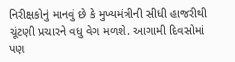નિરીક્ષકોનું માનવું છે કે મુખ્યમંત્રીની સીધી હાજરીથી ચૂંટણી પ્રચારને વધુ વેગ મળશે. આગામી દિવસોમાં પણ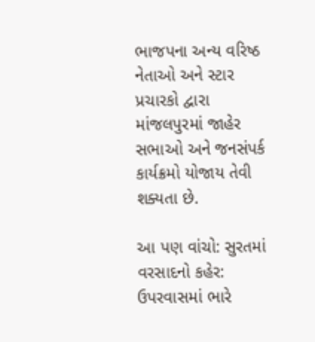ભાજપના અન્ય વરિષ્ઠ નેતાઓ અને સ્ટાર પ્રચારકો દ્વારા માંજલપુરમાં જાહેર સભાઓ અને જનસંપર્ક કાર્યક્રમો યોજાય તેવી શક્યતા છે.

આ પણ વાંચો: સુરતમાં વરસાદનો કહેર: ઉપરવાસમાં ભારે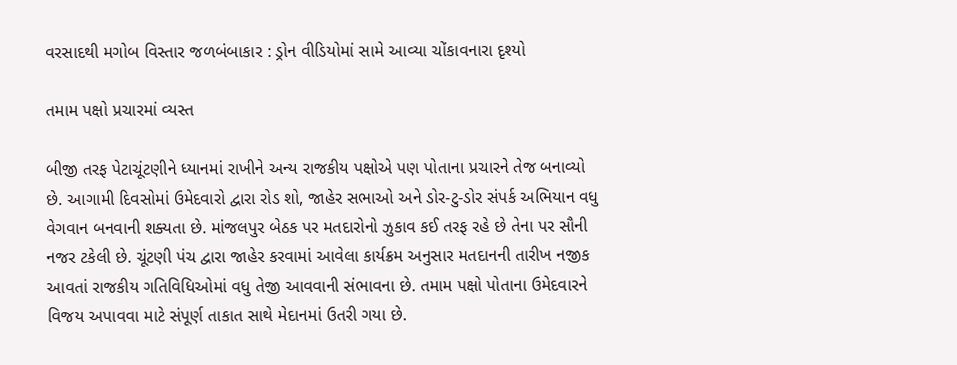વરસાદથી મગોબ વિસ્તાર જળબંબાકાર : ડ્રોન વીડિયોમાં સામે આવ્યા ચોંકાવનારા દૃશ્યો

તમામ પક્ષો પ્રચારમાં વ્યસ્ત

બીજી તરફ પેટાચૂંટણીને ધ્યાનમાં રાખીને અન્ય રાજકીય પક્ષોએ પણ પોતાના પ્રચારને તેજ બનાવ્યો છે. આગામી દિવસોમાં ઉમેદવારો દ્વારા રોડ શો, જાહેર સભાઓ અને ડોર-ટુ-ડોર સંપર્ક અભિયાન વધુ વેગવાન બનવાની શક્યતા છે. માંજલપુર બેઠક પર મતદારોનો ઝુકાવ કઈ તરફ રહે છે તેના પર સૌની નજર ટકેલી છે. ચૂંટણી પંચ દ્વારા જાહેર કરવામાં આવેલા કાર્યક્રમ અનુસાર મતદાનની તારીખ નજીક આવતાં રાજકીય ગતિવિધિઓમાં વધુ તેજી આવવાની સંભાવના છે. તમામ પક્ષો પોતાના ઉમેદવારને વિજય અપાવવા માટે સંપૂર્ણ તાકાત સાથે મેદાનમાં ઉતરી ગયા છે.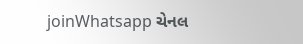joinWhatsapp ચેનલ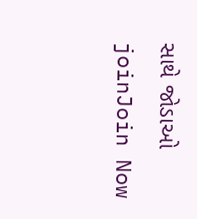સાથે જોડાઓ
joinJoin Now